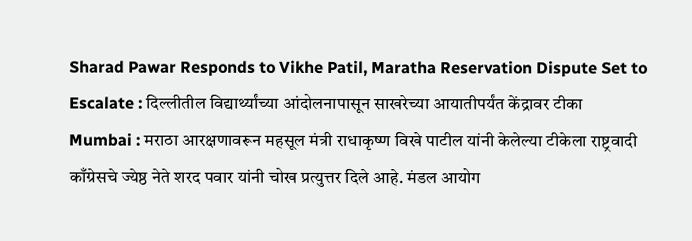Sharad Pawar Responds to Vikhe Patil, Maratha Reservation Dispute Set to Escalate : दिल्लीतील विद्यार्थ्यांच्या आंदोलनापासून साखरेच्या आयातीपर्यंत केंद्रावर टीका
Mumbai : मराठा आरक्षणावरून महसूल मंत्री राधाकृष्ण विखे पाटील यांनी केलेल्या टीकेला राष्ट्रवादी काँग्रेसचे ज्येष्ठ नेते शरद पवार यांनी चोख प्रत्युत्तर दिले आहे. मंडल आयोग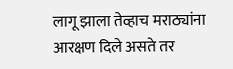लागू झाला तेव्हाच मराठ्यांना आरक्षण दिले असते तर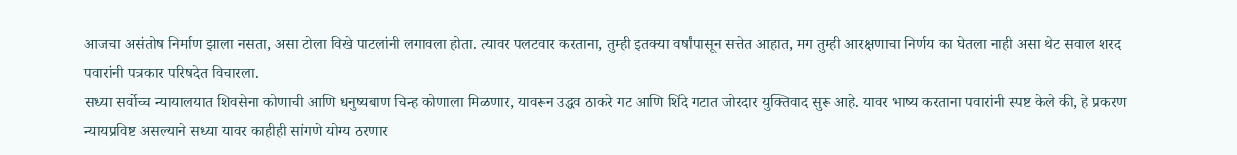आजचा असंतोष निर्माण झाला नसता, असा टोला विखे पाटलांनी लगावला होता. त्यावर पलटवार करताना, तुम्ही इतक्या वर्षांपासून सत्तेत आहात, मग तुम्ही आरक्षणाचा निर्णय का घेतला नाही असा थेट सवाल शरद पवारांनी पत्रकार परिषदेत विचारला.
सध्या सर्वोच्च न्यायालयात शिवसेना कोणाची आणि धनुष्यबाण चिन्ह कोणाला मिळणार, यावरून उद्धव ठाकरे गट आणि शिंदे गटात जोरदार युक्तिवाद सुरू आहे. यावर भाष्य करताना पवारांनी स्पष्ट केले की, हे प्रकरण न्यायप्रविष्ट असल्याने सध्या यावर काहीही सांगणे योग्य ठरणार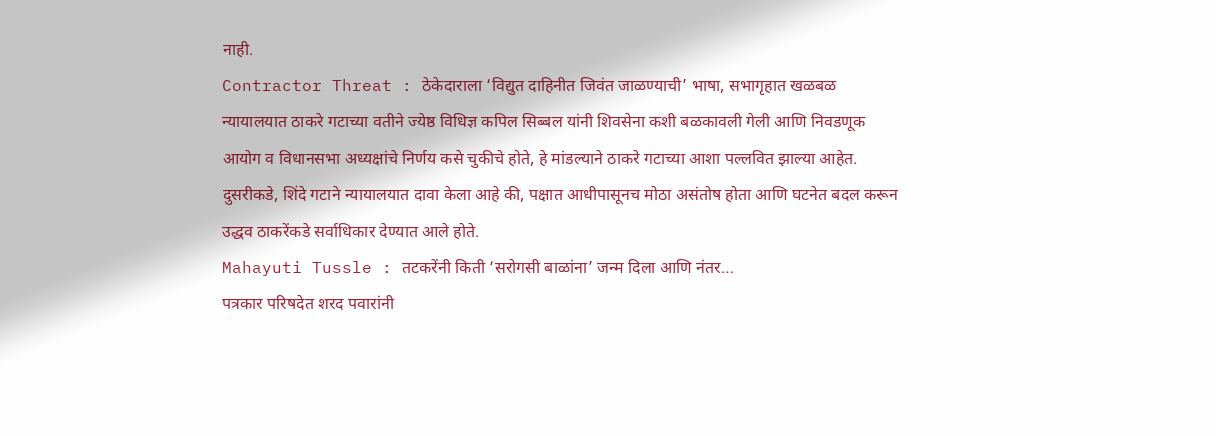नाही.
Contractor Threat : ठेकेदाराला ‘विद्युत दाहिनीत जिवंत जाळण्याची’ भाषा, सभागृहात खळबळ
न्यायालयात ठाकरे गटाच्या वतीने ज्येष्ठ विधिज्ञ कपिल सिब्बल यांनी शिवसेना कशी बळकावली गेली आणि निवडणूक आयोग व विधानसभा अध्यक्षांचे निर्णय कसे चुकीचे होते, हे मांडल्याने ठाकरे गटाच्या आशा पल्लवित झाल्या आहेत. दुसरीकडे, शिंदे गटाने न्यायालयात दावा केला आहे की, पक्षात आधीपासूनच मोठा असंतोष होता आणि घटनेत बदल करून उद्धव ठाकरेंकडे सर्वाधिकार देण्यात आले होते.
Mahayuti Tussle : तटकरेंनी किती ‘सरोगसी बाळांना’ जन्म दिला आणि नंतर…
पत्रकार परिषदेत शरद पवारांनी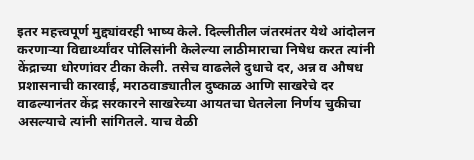इतर महत्त्वपूर्ण मुद्द्यांवरही भाष्य केले. दिल्लीतील जंतरमंतर येथे आंदोलन करणाऱ्या विद्यार्थ्यांवर पोलिसांनी केलेल्या लाठीमाराचा निषेध करत त्यांनी केंद्राच्या धोरणांवर टीका केली. तसेच वाढलेले दुधाचे दर, अन्न व औषध प्रशासनाची कारवाई, मराठवाड्यातील दुष्काळ आणि साखरेचे दर वाढल्यानंतर केंद्र सरकारने साखरेच्या आयतचा घेतलेला निर्णय चुकीचा असल्याचे त्यांनी सांगितले. याच वेळी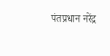पंतप्रधान नरेंद्र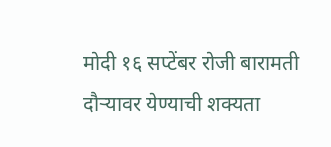मोदी १६ सप्टेंबर रोजी बारामती दौऱ्यावर येण्याची शक्यता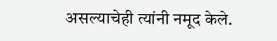असल्याचेही त्यांनी नमूद केले.